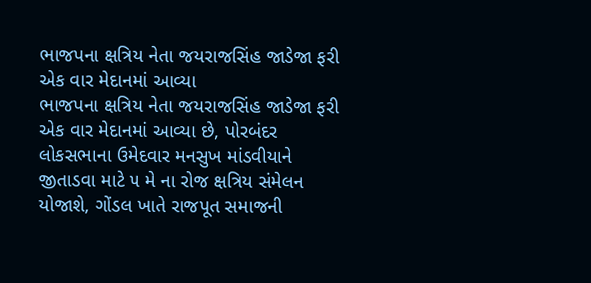ભાજપના ક્ષત્રિય નેતા જયરાજસિંહ જાડેજા ફરી એક વાર મેદાનમાં આવ્યા
ભાજપના ક્ષત્રિય નેતા જયરાજસિંહ જાડેજા ફરી એક વાર મેદાનમાં આવ્યા છે, પોરબંદર લોકસભાના ઉમેદવાર મનસુખ માંડવીયાને જીતાડવા માટે ૫ મે ના રોજ ક્ષત્રિય સંમેલન યોજાશે, ગોંડલ ખાતે રાજપૂત સમાજની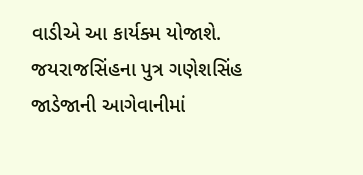વાડીએ આ કાર્યક્મ યોજાશે. જયરાજસિંહના પુત્ર ગણેશસિંહ જાડેજાની આગેવાનીમાં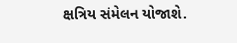ક્ષત્રિય સંમેલન યોજાશે.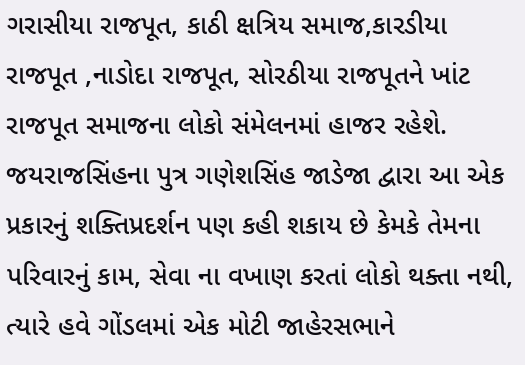ગરાસીયા રાજપૂત, કાઠી ક્ષત્રિય સમાજ,કારડીયા રાજપૂત ,નાડોદા રાજપૂત, સોરઠીયા રાજપૂતને ખાંટ રાજપૂત સમાજના લોકો સંમેલનમાં હાજર રહેશે. જયરાજસિંહના પુત્ર ગણેશસિંહ જાડેજા દ્વારા આ એક પ્રકારનું શક્તિપ્રદર્શન પણ કહી શકાય છે કેમકે તેમના પરિવારનું કામ, સેવા ના વખાણ કરતાં લોકો થક્તા નથી, ત્યારે હવે ગોંડલમાં એક મોટી જાહેરસભાને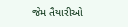જેમ તૈયારીઓ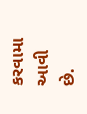કરવામા આવી છે.